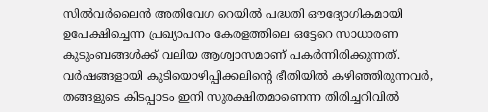സിൽവർലൈൻ അതിവേഗ റെയിൽ പദ്ധതി ഔദ്യോഗികമായി ഉപേക്ഷിച്ചെന്ന പ്രഖ്യാപനം കേരളത്തിലെ ഒട്ടേറെ സാധാരണ കുടുംബങ്ങൾക്ക് വലിയ ആശ്വാസമാണ് പകർന്നിരിക്കുന്നത്. വർഷങ്ങളായി കുടിയൊഴിപ്പിക്കലിന്റെ ഭീതിയിൽ കഴിഞ്ഞിരുന്നവർ, തങ്ങളുടെ കിടപ്പാടം ഇനി സുരക്ഷിതമാണെന്ന തിരിച്ചറിവിൽ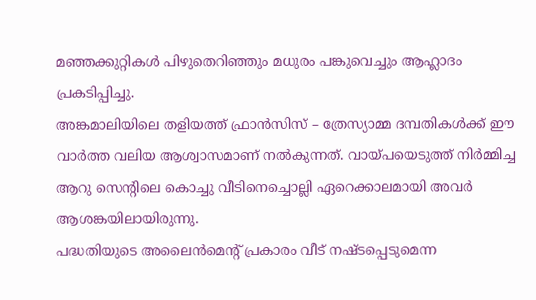മഞ്ഞക്കുറ്റികൾ പിഴുതെറിഞ്ഞും മധുരം പങ്കുവെച്ചും ആഹ്ലാദം പ്രകടിപ്പിച്ചു.
അങ്കമാലിയിലെ തളിയത്ത് ഫ്രാൻസിസ് – ത്രേസ്യാമ്മ ദമ്പതികൾക്ക് ഈ വാർത്ത വലിയ ആശ്വാസമാണ് നൽകുന്നത്. വായ്പയെടുത്ത് നിർമ്മിച്ച ആറു സെന്റിലെ കൊച്ചു വീടിനെച്ചൊല്ലി ഏറെക്കാലമായി അവർ ആശങ്കയിലായിരുന്നു.
പദ്ധതിയുടെ അലൈൻമെന്റ് പ്രകാരം വീട് നഷ്ടപ്പെടുമെന്ന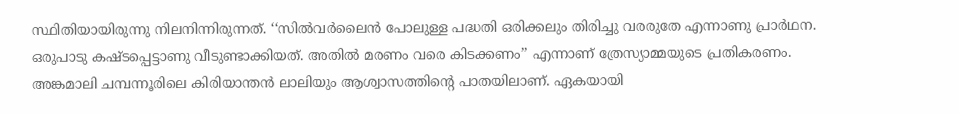സ്ഥിതിയായിരുന്നു നിലനിന്നിരുന്നത്. ‘‘സിൽവർലൈൻ പോലുള്ള പദ്ധതി ഒരിക്കലും തിരിച്ചു വരരുതേ എന്നാണു പ്രാർഥന.
ഒരുപാടു കഷ്ടപ്പെട്ടാണു വീടുണ്ടാക്കിയത്. അതിൽ മരണം വരെ കിടക്കണം’’ എന്നാണ് ത്രേസ്യാമ്മയുടെ പ്രതികരണം.
അങ്കമാലി ചമ്പന്നൂരിലെ കിരിയാന്തൻ ലാലിയും ആശ്വാസത്തിന്റെ പാതയിലാണ്. ഏകയായി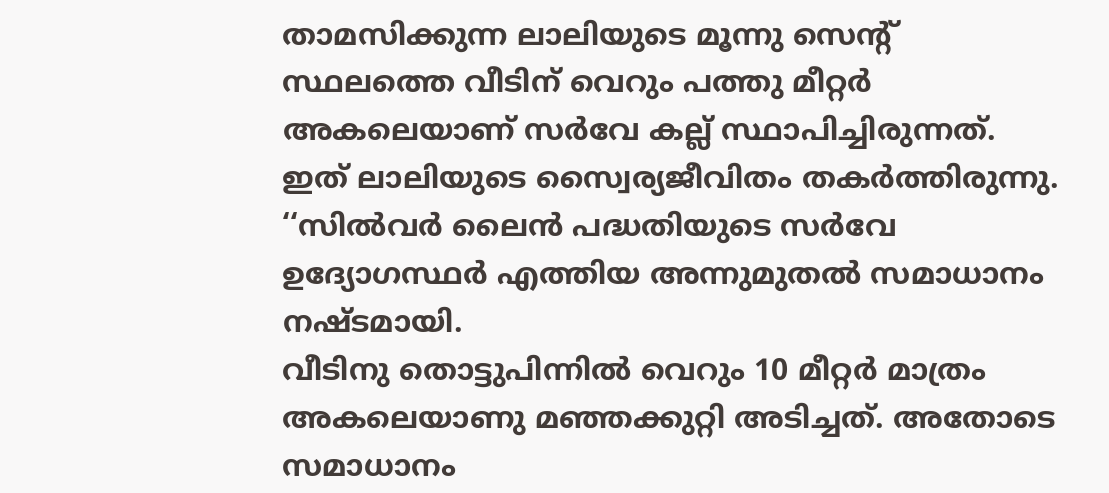താമസിക്കുന്ന ലാലിയുടെ മൂന്നു സെന്റ് സ്ഥലത്തെ വീടിന് വെറും പത്തു മീറ്റർ അകലെയാണ് സർവേ കല്ല് സ്ഥാപിച്ചിരുന്നത്.
ഇത് ലാലിയുടെ സ്വൈര്യജീവിതം തകർത്തിരുന്നു. ‘‘സിൽവർ ലൈൻ പദ്ധതിയുടെ സർവേ ഉദ്യോഗസ്ഥർ എത്തിയ അന്നുമുതൽ സമാധാനം നഷ്ടമായി.
വീടിനു തൊട്ടുപിന്നിൽ വെറും 10 മീറ്റർ മാത്രം അകലെയാണു മഞ്ഞക്കുറ്റി അടിച്ചത്. അതോടെ സമാധാനം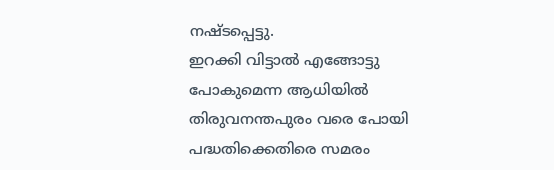നഷ്ടപ്പെട്ടു.
ഇറക്കി വിട്ടാൽ എങ്ങോട്ടു പോകുമെന്ന ആധിയിൽ തിരുവനന്തപുരം വരെ പോയി പദ്ധതിക്കെതിരെ സമരം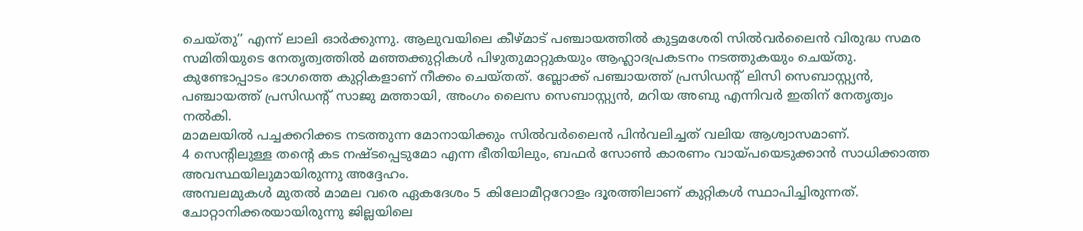ചെയ്തു’’ എന്ന് ലാലി ഓർക്കുന്നു. ആലുവയിലെ കീഴ്മാട് പഞ്ചായത്തിൽ കുട്ടമശേരി സിൽവർലൈൻ വിരുദ്ധ സമര സമിതിയുടെ നേതൃത്വത്തിൽ മഞ്ഞക്കുറ്റികൾ പിഴുതുമാറ്റുകയും ആഹ്ലാദപ്രകടനം നടത്തുകയും ചെയ്തു.
കുണ്ടോപ്പാടം ഭാഗത്തെ കുറ്റികളാണ് നീക്കം ചെയ്തത്. ബ്ലോക്ക് പഞ്ചായത്ത് പ്രസിഡന്റ് ലിസി സെബാസ്റ്റ്യൻ, പഞ്ചായത്ത് പ്രസിഡന്റ് സാജു മത്തായി, അംഗം ലൈസ സെബാസ്റ്റ്യൻ, മറിയ അബു എന്നിവർ ഇതിന് നേതൃത്വം നൽകി.
മാമലയിൽ പച്ചക്കറിക്കട നടത്തുന്ന മോനായിക്കും സിൽവർലൈൻ പിൻവലിച്ചത് വലിയ ആശ്വാസമാണ്.
4 സെന്റിലുള്ള തന്റെ കട നഷ്ടപ്പെടുമോ എന്ന ഭീതിയിലും, ബഫർ സോൺ കാരണം വായ്പയെടുക്കാൻ സാധിക്കാത്ത അവസ്ഥയിലുമായിരുന്നു അദ്ദേഹം.
അമ്പലമുകൾ മുതൽ മാമല വരെ ഏകദേശം 5 കിലോമീറ്ററോളം ദൂരത്തിലാണ് കുറ്റികൾ സ്ഥാപിച്ചിരുന്നത്. ചോറ്റാനിക്കരയായിരുന്നു ജില്ലയിലെ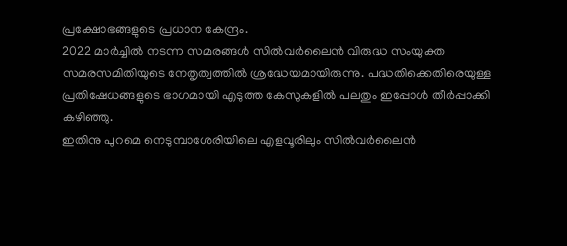പ്രക്ഷോഭങ്ങളുടെ പ്രധാന കേന്ദ്രം.
2022 മാർച്ചിൽ നടന്ന സമരങ്ങൾ സിൽവർലൈൻ വിരുദ്ധ സംയുക്ത സമരസമിതിയുടെ നേതൃത്വത്തിൽ ശ്രദ്ധേയമായിരുന്നു. പദ്ധതിക്കെതിരെയുള്ള പ്രതിഷേധങ്ങളുടെ ഭാഗമായി എടുത്ത കേസുകളിൽ പലതും ഇപ്പോൾ തീർപ്പാക്കി കഴിഞ്ഞു.
ഇതിനു പുറമെ നെടുമ്പാശേരിയിലെ എളവൂരിലും സിൽവർലൈൻ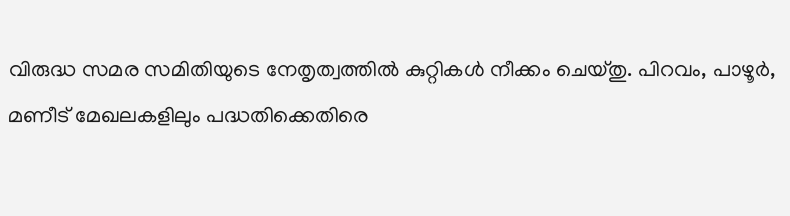വിരുദ്ധ സമര സമിതിയുടെ നേതൃത്വത്തിൽ കുറ്റികൾ നീക്കം ചെയ്തു. പിറവം, പാഴൂർ, മണീട് മേഖലകളിലും പദ്ധതിക്കെതിരെ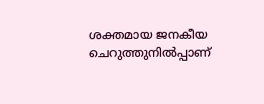ശക്തമായ ജനകീയ ചെറുത്തുനിൽപ്പാണ്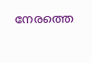നേരത്തെ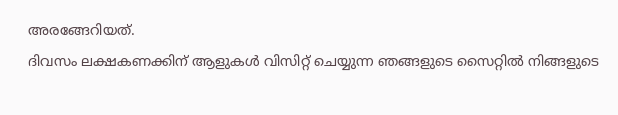അരങ്ങേറിയത്.
ദിവസം ലക്ഷകണക്കിന് ആളുകൾ വിസിറ്റ് ചെയ്യുന്ന ഞങ്ങളുടെ സൈറ്റിൽ നിങ്ങളുടെ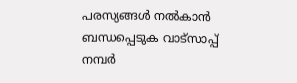പരസ്യങ്ങൾ നൽകാൻ ബന്ധപ്പെടുക വാട്സാപ്പ് നമ്പർ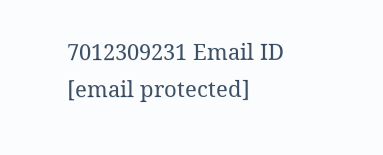7012309231 Email ID [email protected]